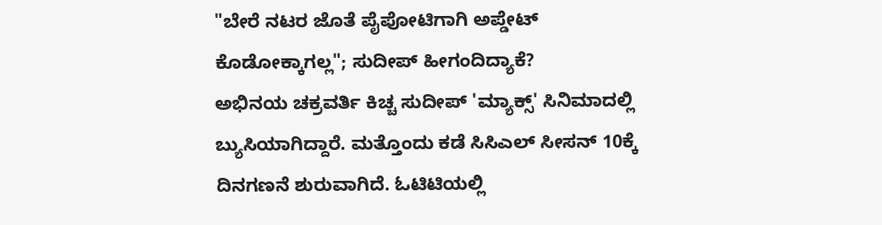"ಬೇರೆ ನಟರ ಜೊತೆ ಪೈಪೋಟಿಗಾಗಿ ಅಪ್ಡೇಟ್ ಕೊಡೋಕ್ಕಾಗಲ್ಲ"; ಸುದೀಪ್ ಹೀಗಂದಿದ್ಯಾಕೆ?
ಅಭಿನಯ ಚಕ್ರವರ್ತಿ ಕಿಚ್ಚ ಸುದೀಪ್ 'ಮ್ಯಾಕ್ಸ್' ಸಿನಿಮಾದಲ್ಲಿ ಬ್ಯುಸಿಯಾಗಿದ್ದಾರೆ. ಮತ್ತೊಂದು ಕಡೆ ಸಿಸಿಎಲ್ ಸೀಸನ್ 10ಕ್ಕೆ ದಿನಗಣನೆ ಶುರುವಾಗಿದೆ. ಓಟಿಟಿಯಲ್ಲಿ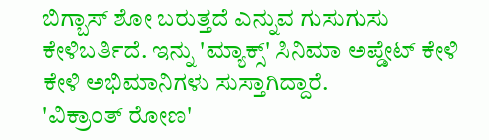ಬಿಗ್ಬಾಸ್ ಶೋ ಬರುತ್ತದೆ ಎನ್ನುವ ಗುಸುಗುಸು ಕೇಳಿಬರ್ತಿದೆ. ಇನ್ನು 'ಮ್ಯಾಕ್ಸ್' ಸಿನಿಮಾ ಅಪ್ಡೇಟ್ ಕೇಳಿ ಕೇಳಿ ಅಭಿಮಾನಿಗಳು ಸುಸ್ತಾಗಿದ್ದಾರೆ.
'ವಿಕ್ರಾಂತ್ ರೋಣ'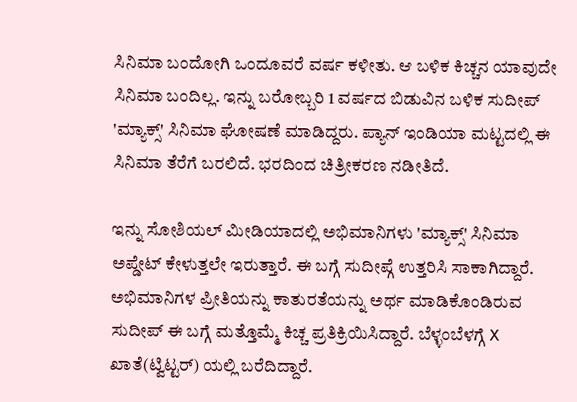ಸಿನಿಮಾ ಬಂದೋಗಿ ಒಂದೂವರೆ ವರ್ಷ ಕಳೀತು. ಆ ಬಳಿಕ ಕಿಚ್ಚನ ಯಾವುದೇ ಸಿನಿಮಾ ಬಂದಿಲ್ಲ. ಇನ್ನು ಬರೋಬ್ಬರಿ 1 ವರ್ಷದ ಬಿಡುವಿನ ಬಳಿಕ ಸುದೀಪ್ 'ಮ್ಯಾಕ್ಸ್' ಸಿನಿಮಾ ಘೋಷಣೆ ಮಾಡಿದ್ದರು. ಪ್ಯಾನ್ ಇಂಡಿಯಾ ಮಟ್ಟದಲ್ಲಿ ಈ ಸಿನಿಮಾ ತೆರೆಗೆ ಬರಲಿದೆ. ಭರದಿಂದ ಚಿತ್ರೀಕರಣ ನಡೀತಿದೆ.

ಇನ್ನು ಸೋಶಿಯಲ್ ಮೀಡಿಯಾದಲ್ಲಿ ಅಭಿಮಾನಿಗಳು 'ಮ್ಯಾಕ್ಸ್' ಸಿನಿಮಾ ಅಪ್ಡೇಟ್ ಕೇಳುತ್ತಲೇ ಇರುತ್ತಾರೆ. ಈ ಬಗ್ಗೆ ಸುದೀಪ್ಗೆ ಉತ್ತರಿಸಿ ಸಾಕಾಗಿದ್ದಾರೆ. ಅಭಿಮಾನಿಗಳ ಪ್ರೀತಿಯನ್ನು ಕಾತುರತೆಯನ್ನು ಅರ್ಥ ಮಾಡಿಕೊಂಡಿರುವ ಸುದೀಪ್ ಈ ಬಗ್ಗೆ ಮತ್ತೊಮ್ಮೆ ಕಿಚ್ಚ ಪ್ರತಿಕ್ರಿಯಿಸಿದ್ದಾರೆ. ಬೆಳ್ಳಂಬೆಳಗ್ಗೆ X ಖಾತೆ(ಟ್ವಿಟ್ಟರ್) ಯಲ್ಲಿ ಬರೆದಿದ್ದಾರೆ.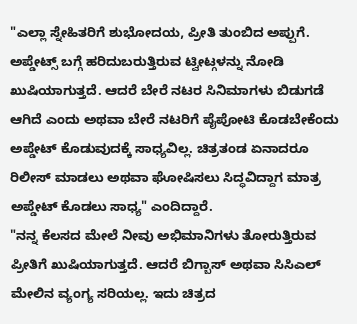"ಎಲ್ಲಾ ಸ್ನೇಹಿತರಿಗೆ ಶುಭೋದಯ, ಪ್ರೀತಿ ತುಂಬಿದ ಅಪ್ಪುಗೆ. ಅಪ್ಡೇಟ್ಸ್ ಬಗ್ಗೆ ಹರಿದುಬರುತ್ತಿರುವ ಟ್ವೀಟ್ಗಳನ್ನು ನೋಡಿ ಖುಷಿಯಾಗುತ್ತದೆ. ಆದರೆ ಬೇರೆ ನಟರ ಸಿನಿಮಾಗಳು ಬಿಡುಗಡೆ ಆಗಿದೆ ಎಂದು ಅಥವಾ ಬೇರೆ ನಟರಿಗೆ ಪೈಪೋಟಿ ಕೊಡಬೇಕೆಂದು ಅಪ್ಡೇಟ್ ಕೊಡುವುದಕ್ಕೆ ಸಾಧ್ಯವಿಲ್ಲ. ಚಿತ್ರತಂಡ ಏನಾದರೂ ರಿಲೀಸ್ ಮಾಡಲು ಅಥವಾ ಘೋಷಿಸಲು ಸಿದ್ಧವಿದ್ದಾಗ ಮಾತ್ರ ಅಪ್ಡೇಟ್ ಕೊಡಲು ಸಾಧ್ಯ" ಎಂದಿದ್ದಾರೆ.
"ನನ್ನ ಕೆಲಸದ ಮೇಲೆ ನೀವು ಅಭಿಮಾನಿಗಳು ತೋರುತ್ತಿರುವ ಪ್ರೀತಿಗೆ ಖುಷಿಯಾಗುತ್ತದೆ. ಆದರೆ ಬಿಗ್ಬಾಸ್ ಅಥವಾ ಸಿಸಿಎಲ್ ಮೇಲಿನ ವ್ಯಂಗ್ಯ ಸರಿಯಲ್ಲ. ಇದು ಚಿತ್ರದ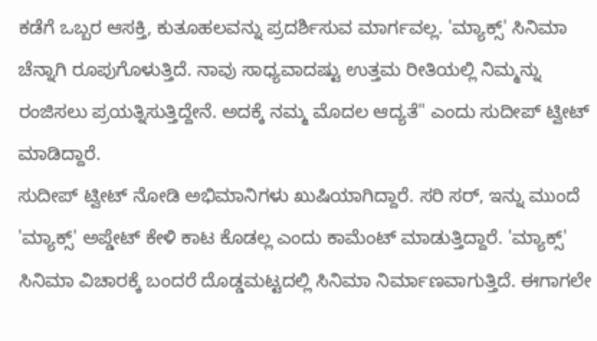ಕಡೆಗೆ ಒಬ್ಬರ ಆಸಕ್ತಿ, ಕುತೂಹಲವನ್ನು ಪ್ರದರ್ಶಿಸುವ ಮಾರ್ಗವಲ್ಲ. 'ಮ್ಯಾಕ್ಸ್' ಸಿನಿಮಾ ಚೆನ್ನಾಗಿ ರೂಪುಗೊಳುತ್ತಿದೆ. ನಾವು ಸಾಧ್ಯವಾದಷ್ಟು ಉತ್ತಮ ರೀತಿಯಲ್ಲಿ ನಿಮ್ಮನ್ನು ರಂಜಿಸಲು ಪ್ರಯತ್ನಿಸುತ್ತಿದ್ದೇನೆ. ಅದಕ್ಕೆ ನಮ್ಮ ಮೊದಲ ಆದ್ಯತೆ" ಎಂದು ಸುದೀಪ್ ಟ್ವೀಟ್ ಮಾಡಿದ್ದಾರೆ.
ಸುದೀಪ್ ಟ್ವೀಟ್ ನೋಡಿ ಅಭಿಮಾನಿಗಳು ಖುಷಿಯಾಗಿದ್ದಾರೆ. ಸರಿ ಸರ್, ಇನ್ನು ಮುಂದೆ 'ಮ್ಯಾಕ್ಸ್' ಅಪ್ಡೇಟ್ ಕೇಳಿ ಕಾಟ ಕೊಡಲ್ಲ ಎಂದು ಕಾಮೆಂಟ್ ಮಾಡುತ್ತಿದ್ದಾರೆ. 'ಮ್ಯಾಕ್ಸ್' ಸಿನಿಮಾ ವಿಚಾರಕ್ಕೆ ಬಂದರೆ ದೊಡ್ಡಮಟ್ಟದಲ್ಲಿ ಸಿನಿಮಾ ನಿರ್ಮಾಣವಾಗುತ್ತಿದೆ. ಈಗಾಗಲೇ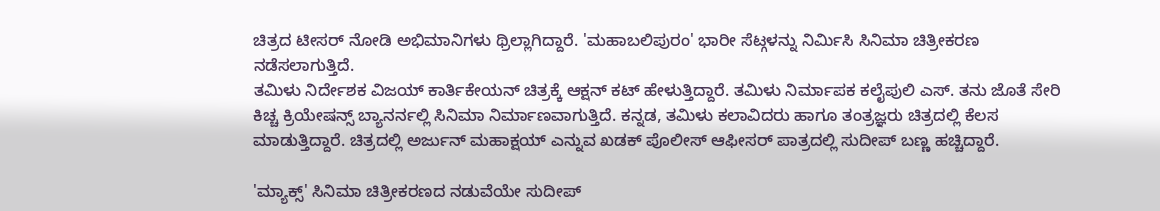ಚಿತ್ರದ ಟೀಸರ್ ನೋಡಿ ಅಭಿಮಾನಿಗಳು ಥ್ರಿಲ್ಲಾಗಿದ್ದಾರೆ. 'ಮಹಾಬಲಿಪುರಂ' ಭಾರೀ ಸೆಟ್ಗಳನ್ನು ನಿರ್ಮಿಸಿ ಸಿನಿಮಾ ಚಿತ್ರೀಕರಣ ನಡೆಸಲಾಗುತ್ತಿದೆ.
ತಮಿಳು ನಿರ್ದೇಶಕ ವಿಜಯ್ ಕಾರ್ತಿಕೇಯನ್ ಚಿತ್ರಕ್ಕೆ ಆಕ್ಷನ್ ಕಟ್ ಹೇಳುತ್ತಿದ್ದಾರೆ. ತಮಿಳು ನಿರ್ಮಾಪಕ ಕಲೈಪುಲಿ ಎಸ್. ತನು ಜೊತೆ ಸೇರಿ ಕಿಚ್ಚ ಕ್ರಿಯೇಷನ್ಸ್ ಬ್ಯಾನರ್ನಲ್ಲಿ ಸಿನಿಮಾ ನಿರ್ಮಾಣವಾಗುತ್ತಿದೆ. ಕನ್ನಡ, ತಮಿಳು ಕಲಾವಿದರು ಹಾಗೂ ತಂತ್ರಜ್ಞರು ಚಿತ್ರದಲ್ಲಿ ಕೆಲಸ ಮಾಡುತ್ತಿದ್ದಾರೆ. ಚಿತ್ರದಲ್ಲಿ ಅರ್ಜುನ್ ಮಹಾಕ್ಷಯ್ ಎನ್ನುವ ಖಡಕ್ ಪೊಲೀಸ್ ಆಫೀಸರ್ ಪಾತ್ರದಲ್ಲಿ ಸುದೀಪ್ ಬಣ್ಣ ಹಚ್ಚಿದ್ದಾರೆ.

'ಮ್ಯಾಕ್ಸ್' ಸಿನಿಮಾ ಚಿತ್ರೀಕರಣದ ನಡುವೆಯೇ ಸುದೀಪ್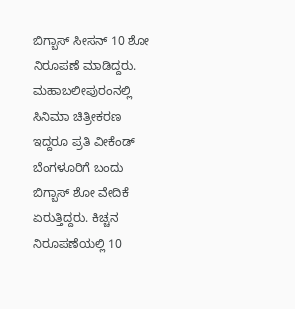ಬಿಗ್ಬಾಸ್ ಸೀಸನ್ 10 ಶೋ ನಿರೂಪಣೆ ಮಾಡಿದ್ದರು. ಮಹಾಬಲೀಪುರಂನಲ್ಲಿ ಸಿನಿಮಾ ಚಿತ್ರೀಕರಣ ಇದ್ದರೂ ಪ್ರತಿ ವೀಕೆಂಡ್ ಬೆಂಗಳೂರಿಗೆ ಬಂದು ಬಿಗ್ಬಾಸ್ ಶೋ ವೇದಿಕೆ ಏರುತ್ತಿದ್ದರು. ಕಿಚ್ಚನ ನಿರೂಪಣೆಯಲ್ಲಿ 10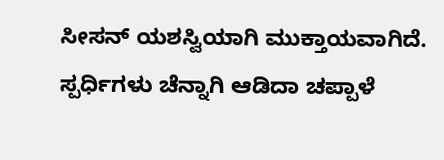ಸೀಸನ್ ಯಶಸ್ವಿಯಾಗಿ ಮುಕ್ತಾಯವಾಗಿದೆ. ಸ್ಪರ್ಧಿಗಳು ಚೆನ್ನಾಗಿ ಆಡಿದಾ ಚಪ್ಪಾಳೆ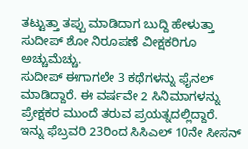ತಟ್ಟುತ್ತಾ ತಪ್ಪು ಮಾಡಿದಾಗ ಬುದ್ದಿ ಹೇಳುತ್ತಾ ಸುದೀಪ್ ಶೋ ನಿರೂಪಣೆ ವೀಕ್ಷಕರಿಗೂ ಅಚ್ಚುಮೆಚ್ಚು.
ಸುದೀಪ್ ಈಗಾಗಲೇ 3 ಕಥೆಗಳನ್ನು ಫೈನಲ್ ಮಾಡಿದ್ದಾರೆ. ಈ ವರ್ಷವೇ 2 ಸಿನಿಮಾಗಳನ್ನು ಪ್ರೇಕ್ಷಕರ ಮುಂದೆ ತರುವ ಪ್ರಯತ್ನದಲ್ಲಿದ್ದಾರೆ. ಇನ್ನು ಫೆಬ್ರವರಿ 23ರಿಂದ ಸಿಸಿಎಲ್ 10ನೇ ಸೀಸನ್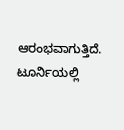ಆರಂಭವಾಗುತ್ತಿದೆ. ಟೂರ್ನಿಯಲ್ಲಿ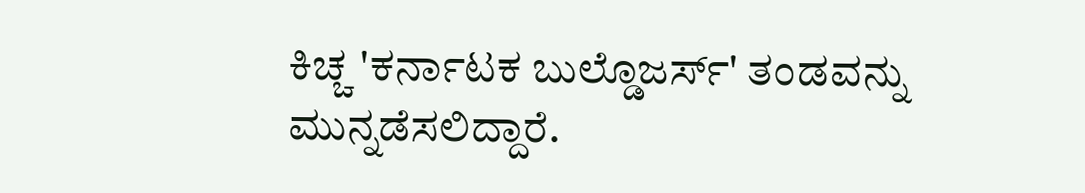ಕಿಚ್ಚ 'ಕರ್ನಾಟಕ ಬುಲ್ಡೊಜರ್ಸ್' ತಂಡವನ್ನು ಮುನ್ನಡೆಸಲಿದ್ದಾರೆ.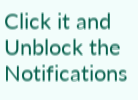Click it and Unblock the Notifications